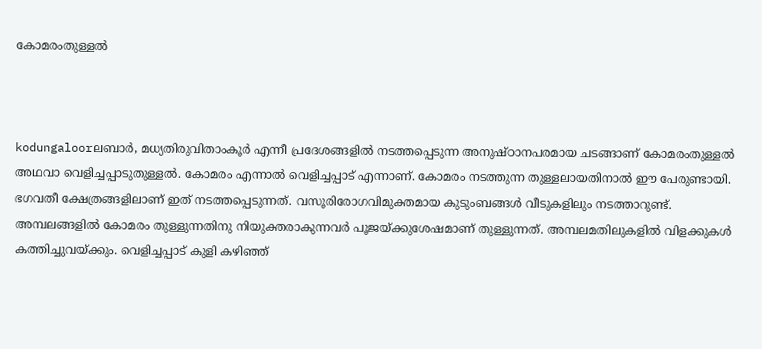കോമരംതുള്ളല്‍



kodungaloorലബാര്‍, മധ്യതിരുവിതാംകൂര്‍ എന്നീ പ്രദേശങ്ങളില്‍ നടത്തപ്പെടുന്ന അനുഷ്ഠാനപരമായ ചടങ്ങാണ് കോമരംതുള്ളല്‍ അഥവാ വെളിച്ചപ്പാടുതുള്ളല്‍. കോമരം എന്നാല്‍ വെളിച്ചപ്പാട് എന്നാണ്. കോമരം നടത്തുന്ന തുള്ളലായതിനാല്‍ ഈ പേരുണ്ടായി.
ഭഗവതീ ക്ഷേത്രങ്ങളിലാണ് ഇത് നടത്തപ്പെടുന്നത്. വസൂരിരോഗവിമുക്തമായ കുടുംബങ്ങള്‍ വീടുകളിലും നടത്താറുണ്ട്.
അമ്പലങ്ങളില്‍ കോമരം തുള്ളുന്നതിനു നിയുക്തരാകുന്നവര്‍ പൂജയ്ക്കുശേഷമാണ് തുള്ളുന്നത്. അമ്പലമതിലുകളില്‍ വിളക്കുകള്‍ കത്തിച്ചുവയ്ക്കും. വെളിച്ചപ്പാട് കുളി കഴിഞ്ഞ്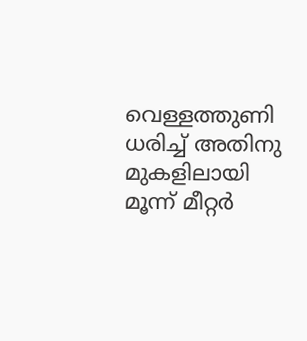വെള്ളത്തുണി ധരിച്ച് അതിനു മുകളിലായി മൂന്ന് മീറ്റര്‍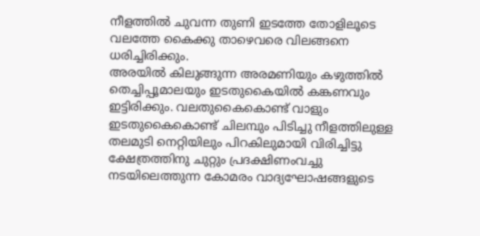നീളത്തില്‍ ചുവന്ന തുണി ഇടത്തേ തോളിലൂടെ വലത്തേ കൈക്കു താഴെവരെ വിലങ്ങനെ ധരിച്ചിരിക്കും.
അരയില്‍ കിലുങ്ങുന്ന അരമണിയും കഴുത്തില്‍ തെച്ചിപ്പൂമാലയും ഇടതുകൈയില്‍ കങ്കണവും ഇട്ടിരിക്കും. വലതുകൈകൊണ്ട് വാളും ഇടതുകൈകൊണ്ട് ചിലമ്പും പിടിച്ചു നീളത്തിലുള്ള തലമുടി നെറ്റിയിലും പിറകിലുമായി വിരിച്ചിട്ടു ക്ഷേത്രത്തിനു ചുറ്റും പ്രദക്ഷിണംവച്ചു നടയിലെത്തുന്ന കോമരം വാദ്യഘോഷങ്ങളുടെ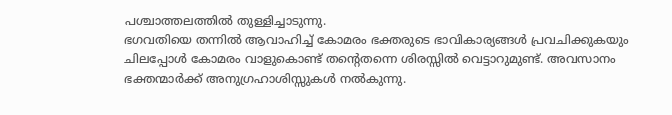പശ്ചാത്തലത്തില്‍ തുള്ളിച്ചാടുന്നു.
ഭഗവതിയെ തന്നില്‍ ആവാഹിച്ച് കോമരം ഭക്തരുടെ ഭാവികാര്യങ്ങള്‍ പ്രവചിക്കുകയും ചിലപ്പോള്‍ കോമരം വാളുകൊണ്ട് തന്റെതന്നെ ശിരസ്സില്‍ വെട്ടാറുമുണ്ട്. അവസാനം ഭക്തന്മാര്‍ക്ക് അനുഗ്രഹാശിസ്സുകള്‍ നല്‍കുന്നു.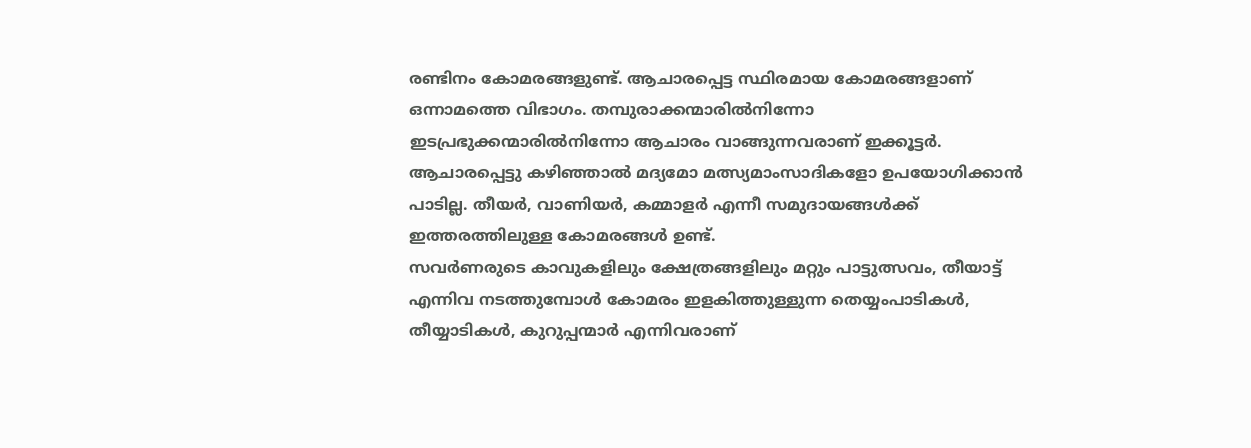രണ്ടിനം കോമരങ്ങളുണ്ട്. ആചാരപ്പെട്ട സ്ഥിരമായ കോമരങ്ങളാണ് ഒന്നാമത്തെ വിഭാഗം. തമ്പുരാക്കന്മാരില്‍നിന്നോ ഇടപ്രഭുക്കന്മാരില്‍നിന്നോ ആചാരം വാങ്ങുന്നവരാണ് ഇക്കൂട്ടര്‍. ആചാരപ്പെട്ടു കഴിഞ്ഞാല്‍ മദ്യമോ മത്സ്യമാംസാദികളോ ഉപയോഗിക്കാന്‍ പാടില്ല. തീയര്‍, വാണിയര്‍, കമ്മാളര്‍ എന്നീ സമുദായങ്ങള്‍ക്ക് ഇത്തരത്തിലുള്ള കോമരങ്ങള്‍ ഉണ്ട്.
സവര്‍ണരുടെ കാവുകളിലും ക്ഷേത്രങ്ങളിലും മറ്റും പാട്ടുത്സവം, തീയാട്ട് എന്നിവ നടത്തുമ്പോള്‍ കോമരം ഇളകിത്തുള്ളുന്ന തെയ്യംപാടികള്‍, തീയ്യാടികള്‍, കുറുപ്പന്മാര്‍ എന്നിവരാണ്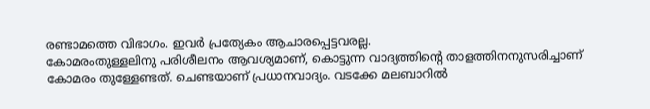രണ്ടാമത്തെ വിഭാഗം. ഇവര്‍ പ്രത്യേകം ആചാരപ്പെട്ടവരല്ല.
കോമരംതുള്ളലിനു പരിശീലനം ആവശ്യമാണ്, കൊട്ടുന്ന വാദ്യത്തിന്റെ താളത്തിനനുസരിച്ചാണ് കോമരം തുള്ളേണ്ടത്. ചെണ്ടയാണ് പ്രധാനവാദ്യം. വടക്കേ മലബാറില്‍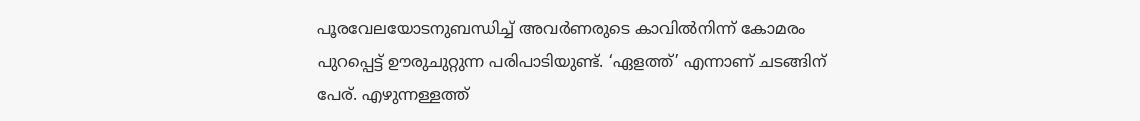പൂരവേലയോടനുബന്ധിച്ച് അവര്‍ണരുടെ കാവില്‍നിന്ന് കോമരം പുറപ്പെട്ട് ഊരുചുറ്റുന്ന പരിപാടിയുണ്ട്. ‘ഏളത്ത്’ എന്നാണ് ചടങ്ങിന് പേര്. എഴുന്നള്ളത്ത്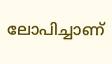ലോപിച്ചാണ്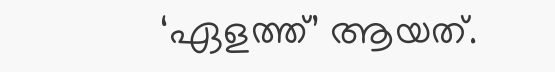‘ഏളത്ത്’ ആയത്.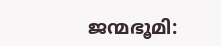ജന്മഭൂമി: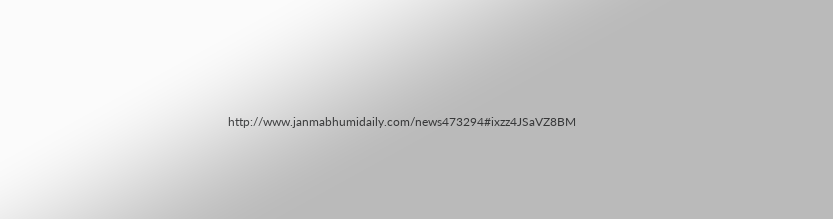http://www.janmabhumidaily.com/news473294#ixzz4JSaVZ8BM